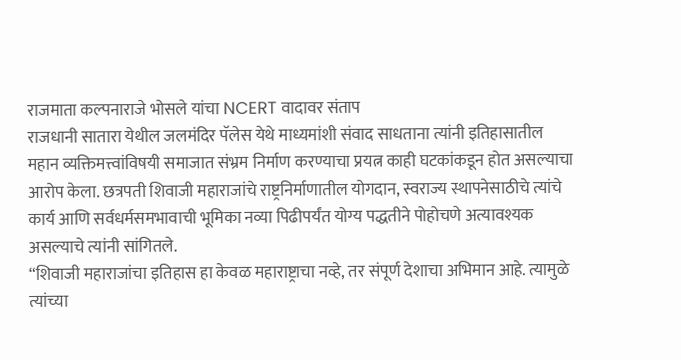राजमाता कल्पनाराजे भोसले यांचा NCERT वादावर संताप
राजधानी सातारा येथील जलमंदिर पॅलेस येथे माध्यमांशी संवाद साधताना त्यांनी इतिहासातील महान व्यक्तिमत्त्वांविषयी समाजात संभ्रम निर्माण करण्याचा प्रयत्न काही घटकांकडून होत असल्याचा आरोप केला. छत्रपती शिवाजी महाराजांचे राष्ट्रनिर्माणातील योगदान, स्वराज्य स्थापनेसाठीचे त्यांचे कार्य आणि सर्वधर्मसमभावाची भूमिका नव्या पिढीपर्यंत योग्य पद्धतीने पोहोचणे अत्यावश्यक असल्याचे त्यांनी सांगितले.
“शिवाजी महाराजांचा इतिहास हा केवळ महाराष्ट्राचा नव्हे, तर संपूर्ण देशाचा अभिमान आहे. त्यामुळे त्यांच्या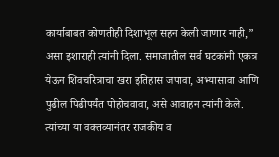कार्याबाबत कोणतीही दिशाभूल सहन केली जाणार नाही,” असा इशाराही त्यांनी दिला. समाजातील सर्व घटकांनी एकत्र येऊन शिवचरित्राचा खरा इतिहास जपावा, अभ्यासावा आणि पुढील पिढीपर्यंत पोहोचवावा, असे आवाहन त्यांनी केले. त्यांच्या या वक्तव्यानंतर राजकीय व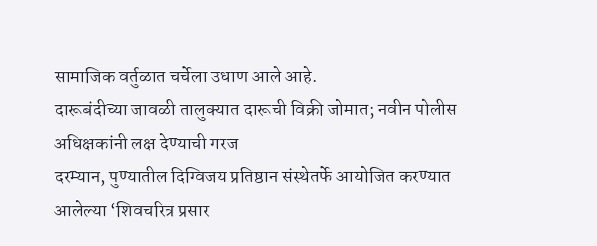सामाजिक वर्तुळात चर्चेला उधाण आले आहे.
दारूबंदीच्या जावळी तालुक्यात दारूची विक्री जोमात; नवीन पोलीस अधिक्षकांनी लक्ष देण्याची गरज
दरम्यान, पुण्यातील दिग्विजय प्रतिष्ठान संस्थेतर्फे आयोजित करण्यात आलेल्या ‘शिवचरित्र प्रसार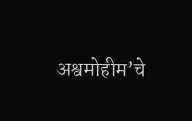अश्वमोहीम’चे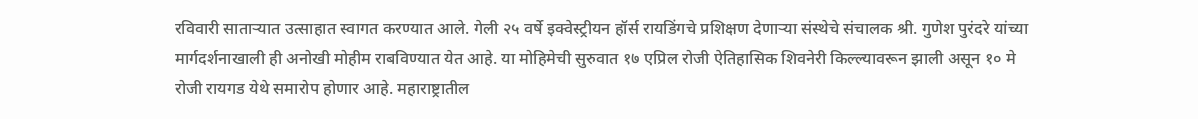रविवारी साताऱ्यात उत्साहात स्वागत करण्यात आले. गेली २५ वर्षे इक्वेस्ट्रीयन हॉर्स रायडिंगचे प्रशिक्षण देणाऱ्या संस्थेचे संचालक श्री. गुणेश पुरंदरे यांच्या मार्गदर्शनाखाली ही अनोखी मोहीम राबविण्यात येत आहे. या मोहिमेची सुरुवात १७ एप्रिल रोजी ऐतिहासिक शिवनेरी किल्ल्यावरून झाली असून १० मे रोजी रायगड येथे समारोप होणार आहे. महाराष्ट्रातील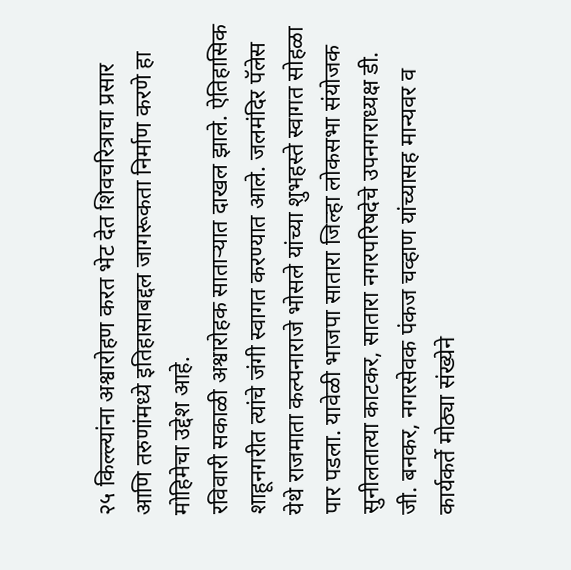२५ किल्ल्यांना अश्वारोहण करत भेट देत शिवचरित्राचा प्रसार आणि तरुणांमध्ये इतिहासाबद्दल जागरूकता निर्माण करणे हा मोहिमेचा उद्देश आहे.
रविवारी सकाळी अश्वारोहक साताऱ्यात दाखल झाले. ऐतिहासिक शाहूनगरीत त्यांचे जंगी स्वागत करण्यात आले. जलमंदिर पॅलेस येथे राजमाता कल्पनाराजे भोसले यांच्या शुभहस्ते स्वागत सोहळा पार पडला. यावेळी भाजपा सातारा जिल्हा लोकसभा संयोजक सुनीलतात्या काटकर, सातारा नगरपरिषदेचे उपनगराध्यक्ष डी. जी. बनकर, नगरसेवक पंकज चव्हाण यांच्यासह मान्यवर व कार्यकर्ते मोठ्या संख्येने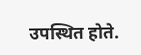उपस्थित होते.